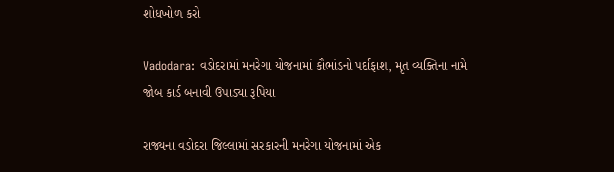શોધખોળ કરો

Vadodara: વડોદરામાં મનરેગા યોજનામાં કૌભાંડનો પર્દાફાશ, મૃત વ્યક્તિના નામે જોબ કાર્ડ બનાવી ઉપાડ્યા રૂપિયા

રાજ્યના વડોદરા જિલ્લામાં સરકારની મનરેગા યોજનામાં એક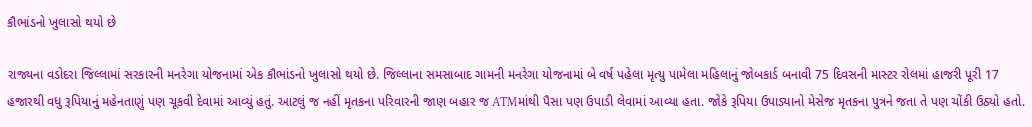કૌભાંડનો ખુલાસો થયો છે

રાજ્યના વડોદરા જિલ્લામાં સરકારની મનરેગા યોજનામાં એક કૌભાંડનો ખુલાસો થયો છે. જિલ્લાના સમસાબાદ ગામની મનરેગા યોજનામાં બે વર્ષ પહેલા મૃત્યુ પામેલા મહિલાનું જોબકાર્ડ બનાવી 75 દિવસની માસ્ટર રોલમાં હાજરી પૂરી 17 હજારથી વધુ રૂપિયાનું મહેનતાણું પણ ચૂકવી દેવામાં આવ્યું હતું. આટલું જ નહીં મૃતકના પરિવારની જાણ બહાર જ ATMમાંથી પૈસા પણ ઉપાડી લેવામાં આવ્યા હતા. જોકે રૂપિયા ઉપાડ્યાનો મેસેજ મૃતકના પુત્રને જતા તે પણ ચોંકી ઉઠ્યો હતો.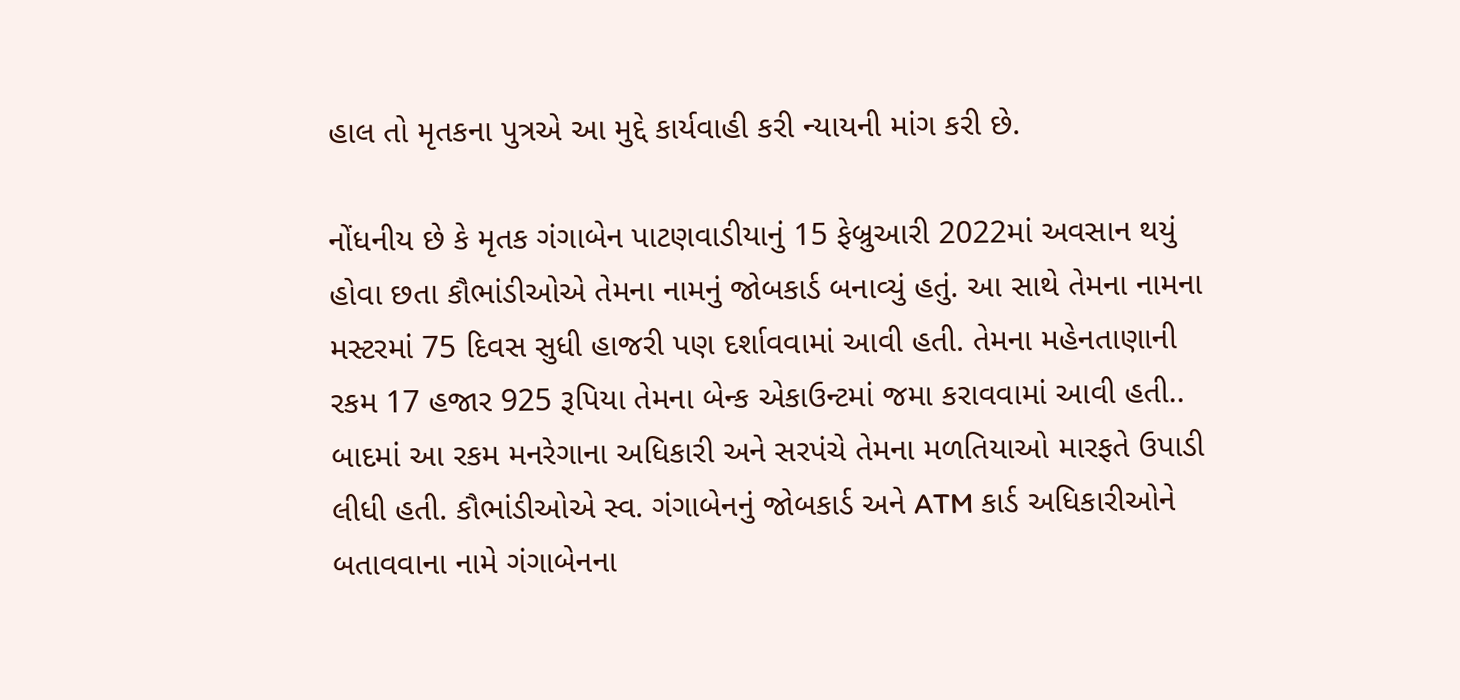હાલ તો મૃતકના પુત્રએ આ મુદ્દે કાર્યવાહી કરી ન્યાયની માંગ કરી છે.

નોંધનીય છે કે મૃતક ગંગાબેન પાટણવાડીયાનું 15 ફેબ્રુઆરી 2022માં અવસાન થયું હોવા છતા કૌભાંડીઓએ તેમના નામનું જોબકાર્ડ બનાવ્યું હતું. આ સાથે તેમના નામના મસ્ટરમાં 75 દિવસ સુધી હાજરી પણ દર્શાવવામાં આવી હતી. તેમના મહેનતાણાની રકમ 17 હજાર 925 રૂપિયા તેમના બેન્ક એકાઉન્ટમાં જમા કરાવવામાં આવી હતી.. બાદમાં આ રકમ મનરેગાના અધિકારી અને સરપંચે તેમના મળતિયાઓ મારફતે ઉપાડી લીધી હતી. કૌભાંડીઓએ સ્વ. ગંગાબેનનું જોબકાર્ડ અને ATM કાર્ડ અધિકારીઓને બતાવવાના નામે ગંગાબેનના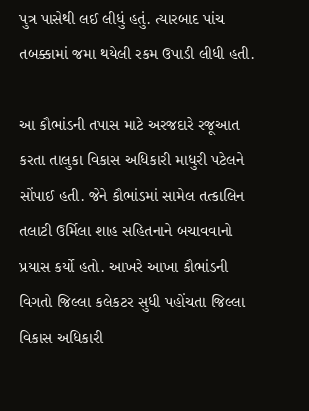પુત્ર પાસેથી લઈ લીધું હતું. ત્યારબાદ પાંચ તબક્કામાં જમા થયેલી રકમ ઉપાડી લીધી હતી.

આ કૌભાંડની તપાસ માટે અરજદારે રજૂઆત કરતા તાલુકા વિકાસ અધિકારી માધુરી પટેલને સોંપાઈ હતી. જેને કૌભાંડમાં સામેલ તત્કાલિન તલાટી ઉર્મિલા શાહ સહિતનાને બચાવવાનો પ્રયાસ કર્યો હતો. આખરે આખા કૌભાંડની વિગતો જિલ્લા કલેકટર સુધી પહોંચતા જિલ્લા વિકાસ અધિકારી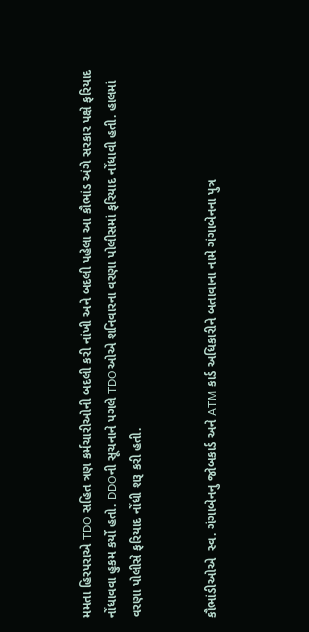મમતા હિરપરાએ TDO સહિત ત્રણ કર્મચારીઓની બદલી કરી નાંખી અને બદલી પહેલા આ કૌભાંડ અંગે સરકાર પક્ષે ફરિયાદ નોંધાવવા હુકમ કર્યો હતો. DDOની સૂચનાને પગલે TDOઓએ શનિવારના વરણા પોલીસમાં ફરિયાદ નોંધાવી હતી. હાલમાં વરણા પોલીસે ફરિયાદ નોંધી શરૂ કરી હતી.


કૌભાંડીઓએ  સ્વ. ગંગાબેનનુ જોબકાર્ડ અને ATM કાર્ડ અધિકારીને બતાવાના નામે ગંગાબેનના પુત્ર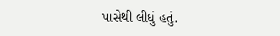પાસેથી લીધું હતું.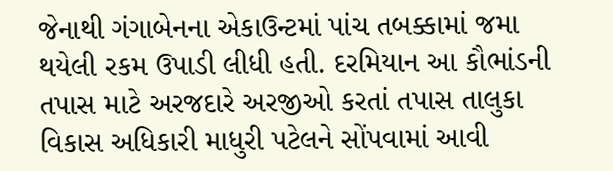જેનાથી ગંગાબેનના એકાઉન્ટમાં પાંચ તબક્કામાં જમા થયેલી રકમ ઉપાડી લીધી હતી. દરમિયાન આ કૌભાંડની તપાસ માટે અરજદારે અરજીઓ કરતાં તપાસ તાલુકા વિકાસ અધિકારી માધુરી પટેલને સોંપવામાં આવી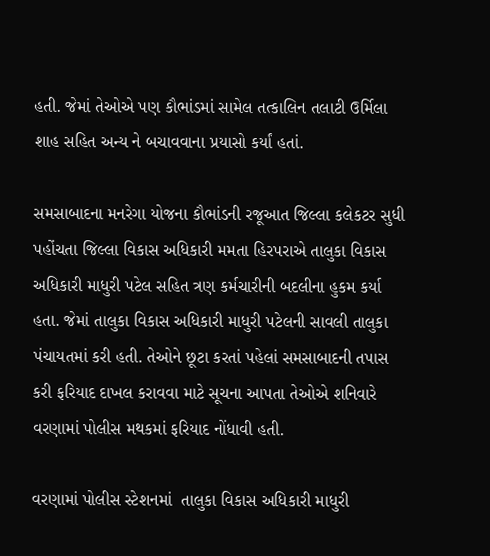હતી. જેમાં તેઓએ પણ કૌભાંડમાં સામેલ તત્કાલિન તલાટી ઉર્મિલા શાહ સહિત અન્ય ને બચાવવાના પ્રયાસો કર્યાં હતાં.

સમસાબાદના મનરેગા યોજના કૌભાંડની રજૂઆત જિલ્લા કલેકટર સુધી પહોંચતા જિલ્લા વિકાસ અધિકારી મમતા હિરપરાએ તાલુકા વિકાસ અધિકારી માધુરી પટેલ સહિત ત્રણ કર્મચારીની બદલીના હુકમ કર્યા હતા. જેમાં તાલુકા વિકાસ અધિકારી માધુરી પટેલની સાવલી તાલુકા પંચાયતમાં કરી હતી. તેઓને છૂટા કરતાં પહેલાં સમસાબાદની તપાસ કરી ફરિયાદ દાખલ કરાવવા માટે સૂચના આપતા તેઓએ શનિવારે વરણામાં પોલીસ મથકમાં ફરિયાદ નોંધાવી હતી.

વરણામાં પોલીસ સ્ટેશનમાં  તાલુકા વિકાસ અધિકારી માધુરી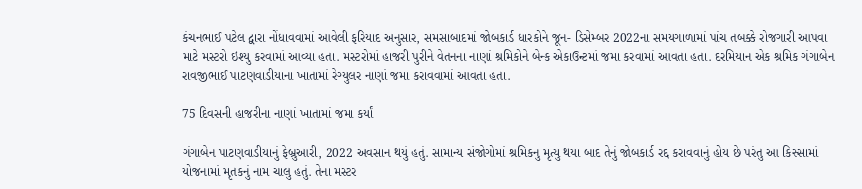કંચનભાઈ પટેલ દ્વારા નોંધાવવામાં આવેલી ફરિયાદ અનુસાર, સમસાબાદમાં જોબકાર્ડ ધારકોને જૂન- ડિસેમ્બર 2022ના સમયગાળામાં પાંચ તબક્કે રોજગારી આપવા માટે મસ્ટરો ઇશ્યુ કરવામાં આવ્યા હતા. મસ્ટરોમાં હાજરી પુરીને વેતનના નાણાં શ્રમિકોને બેન્ક એકાઉન્ટમાં જમા કરવામાં આવતા હતા. દરમિયાન એક શ્રમિક ગંગાબેન રાવજીભાઈ પાટણવાડીયાના ખાતામાં રેગ્યુલર નાણાં જમા કરાવવામાં આવતા હતા.

75 દિવસની હાજરીના નાણાં ખાતામાં જમા કર્યાં

ગંગાબેન પાટણવાડીયાનું ફેબ્રુઆરી, 2022 અવસાન થયું હતું. સામાન્ય સંજોગોમાં શ્રમિકનુ મૃત્યુ થયા બાદ તેનું જોબકાર્ડ રદ્દ કરાવવાનું હોય છે પરંતુ આ કિસ્સામાં યોજનામાં મૃતકનું નામ ચાલુ હતું. તેના મસ્ટર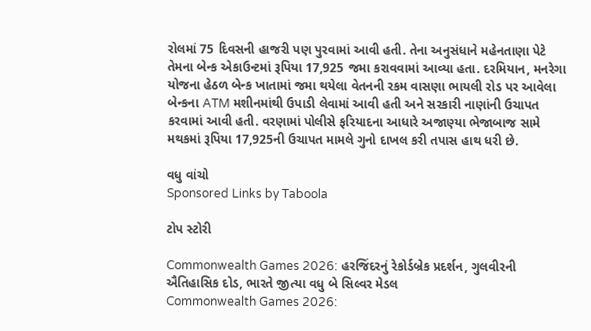રોલમાં 75 દિવસની હાજરી પણ પુરવામાં આવી હતી. તેના અનુસંધાને મહેનતાણા પેટે તેમના બેન્ક એકાઉન્ટમાં રૂપિયા 17,925 જમા કરાવવામાં આવ્યા હતા. દરમિયાન, મનરેગા યોજના હેઠળ બેન્ક ખાતામાં જમા થયેલા વેતનની રકમ વાસણા ભાયલી રોડ પર આવેલા બેન્કના ATM મશીનમાંથી ઉપાડી લેવામાં આવી હતી અને સરકારી નાણાંની ઉચાપત કરવામાં આવી હતી. વરણામાં પોલીસે ફરિયાદના આધારે અજાણ્યા ભેજાબાજ સામે મથકમાં રૂપિયા 17,925ની ઉચાપત મામલે ગુનો દાખલ કરી તપાસ હાથ ધરી છે.

વધુ વાંચો
Sponsored Links by Taboola

ટોપ સ્ટોરી

Commonwealth Games 2026: હરજિંદરનું રેકોર્ડબ્રેક પ્રદર્શન, ગુલવીરની ઐતિહાસિક દોડ, ભારતે જીત્યા વધુ બે સિલ્વર મેડલ
Commonwealth Games 2026: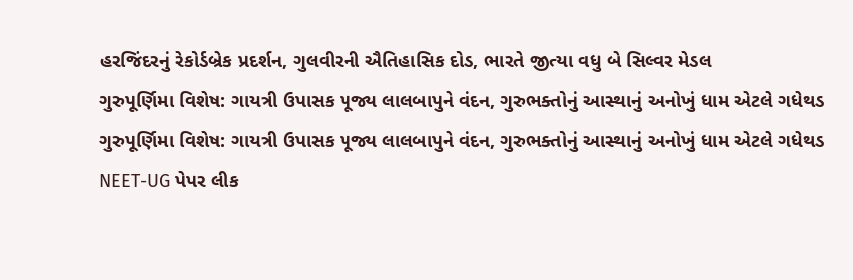હરજિંદરનું રેકોર્ડબ્રેક પ્રદર્શન, ગુલવીરની ઐતિહાસિક દોડ, ભારતે જીત્યા વધુ બે સિલ્વર મેડલ
ગુરુપૂર્ણિમા વિશેષ: ગાયત્રી ઉપાસક પૂજ્ય લાલબાપુને વંદન, ગુરુભક્તોનું આસ્થાનું અનોખું ધામ એટલે ગધેથડ
ગુરુપૂર્ણિમા વિશેષ: ગાયત્રી ઉપાસક પૂજ્ય લાલબાપુને વંદન, ગુરુભક્તોનું આસ્થાનું અનોખું ધામ એટલે ગધેથડ
NEET-UG પેપર લીક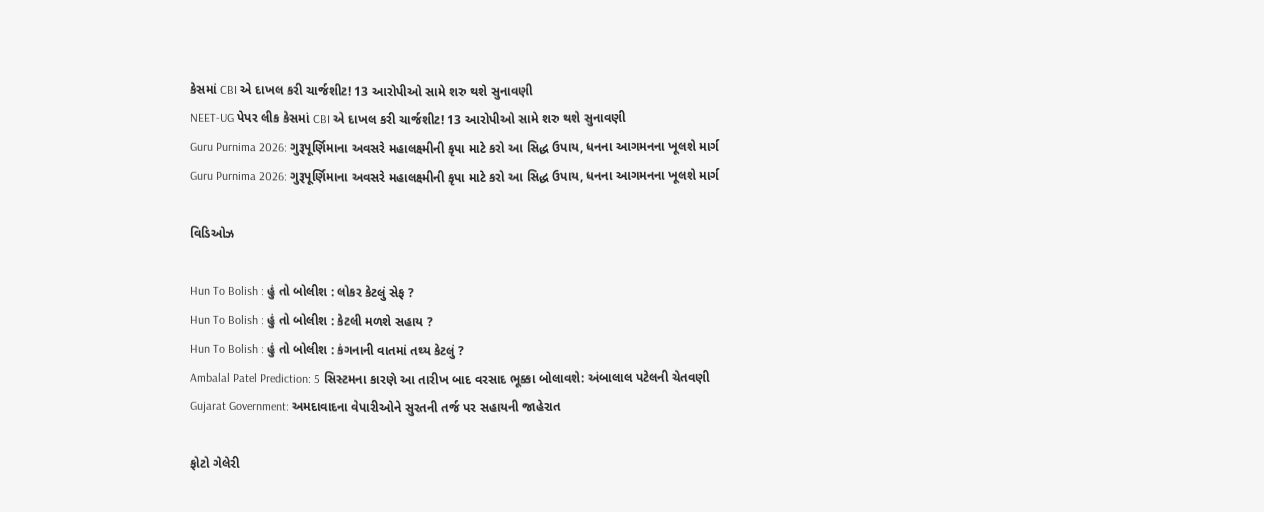કેસમાં CBI એ દાખલ કરી ચાર્જશીટ! 13 આરોપીઓ સામે શરુ થશે સુનાવણી
NEET-UG પેપર લીક કેસમાં CBI એ દાખલ કરી ચાર્જશીટ! 13 આરોપીઓ સામે શરુ થશે સુનાવણી
Guru Purnima 2026: ગુરૂપૂર્ણિમાના અવસરે મહાલક્ષ્મીની કૃપા માટે કરો આ સિદ્ધ ઉપાય, ધનના આગમનના ખૂલશે માર્ગ
Guru Purnima 2026: ગુરૂપૂર્ણિમાના અવસરે મહાલક્ષ્મીની કૃપા માટે કરો આ સિદ્ધ ઉપાય, ધનના આગમનના ખૂલશે માર્ગ

વિડિઓઝ

Hun To Bolish : હું તો બોલીશ : લોકર કેટલું સેફ ?
Hun To Bolish : હું તો બોલીશ : કેટલી મળશે સહાય ?
Hun To Bolish : હું તો બોલીશ : કંગનાની વાતમાં તથ્ય કેટલું ?
Ambalal Patel Prediction: 5 સિસ્ટમના કારણે આ તારીખ બાદ વરસાદ ભૂક્કા બોલાવશે: અંબાલાલ પટેલની ચેતવણી
Gujarat Government: અમદાવાદના વેપારીઓને સુરતની તર્જ પર સહાયની જાહેરાત

ફોટો ગેલેરી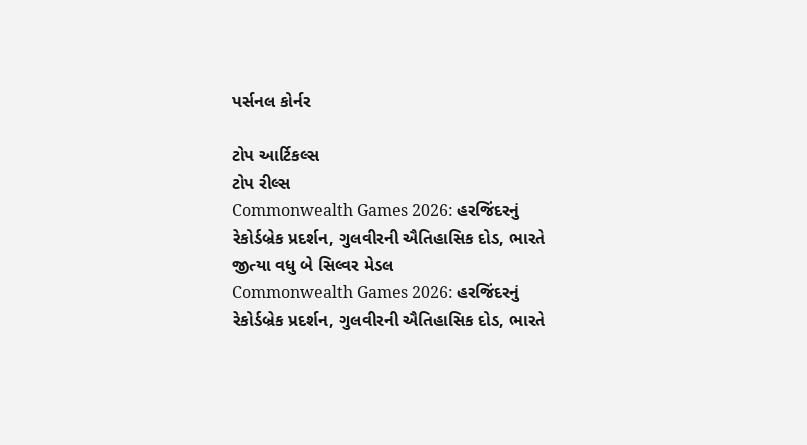પર્સનલ કોર્નર

ટોપ આર્ટિકલ્સ
ટોપ રીલ્સ
Commonwealth Games 2026: હરજિંદરનું રેકોર્ડબ્રેક પ્રદર્શન, ગુલવીરની ઐતિહાસિક દોડ, ભારતે જીત્યા વધુ બે સિલ્વર મેડલ
Commonwealth Games 2026: હરજિંદરનું રેકોર્ડબ્રેક પ્રદર્શન, ગુલવીરની ઐતિહાસિક દોડ, ભારતે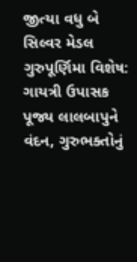જીત્યા વધુ બે સિલ્વર મેડલ
ગુરુપૂર્ણિમા વિશેષ: ગાયત્રી ઉપાસક પૂજ્ય લાલબાપુને વંદન, ગુરુભક્તોનું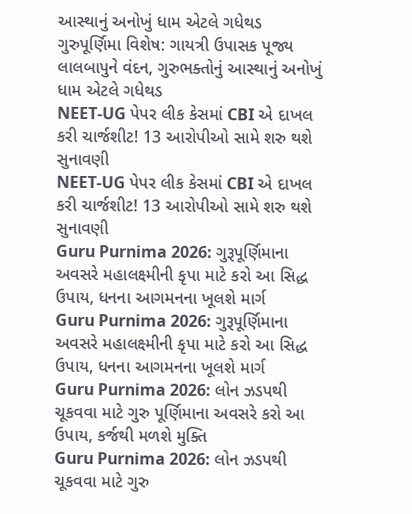આસ્થાનું અનોખું ધામ એટલે ગધેથડ
ગુરુપૂર્ણિમા વિશેષ: ગાયત્રી ઉપાસક પૂજ્ય લાલબાપુને વંદન, ગુરુભક્તોનું આસ્થાનું અનોખું ધામ એટલે ગધેથડ
NEET-UG પેપર લીક કેસમાં CBI એ દાખલ કરી ચાર્જશીટ! 13 આરોપીઓ સામે શરુ થશે સુનાવણી
NEET-UG પેપર લીક કેસમાં CBI એ દાખલ કરી ચાર્જશીટ! 13 આરોપીઓ સામે શરુ થશે સુનાવણી
Guru Purnima 2026: ગુરૂપૂર્ણિમાના અવસરે મહાલક્ષ્મીની કૃપા માટે કરો આ સિદ્ધ ઉપાય, ધનના આગમનના ખૂલશે માર્ગ
Guru Purnima 2026: ગુરૂપૂર્ણિમાના અવસરે મહાલક્ષ્મીની કૃપા માટે કરો આ સિદ્ધ ઉપાય, ધનના આગમનના ખૂલશે માર્ગ
Guru Purnima 2026: લોન ઝડપથી ચૂકવવા માટે ગુરુ પૂર્ણિમાના અવસરે કરો આ ઉપાય, કર્જથી મળશે મુક્તિ
Guru Purnima 2026: લોન ઝડપથી ચૂકવવા માટે ગુરુ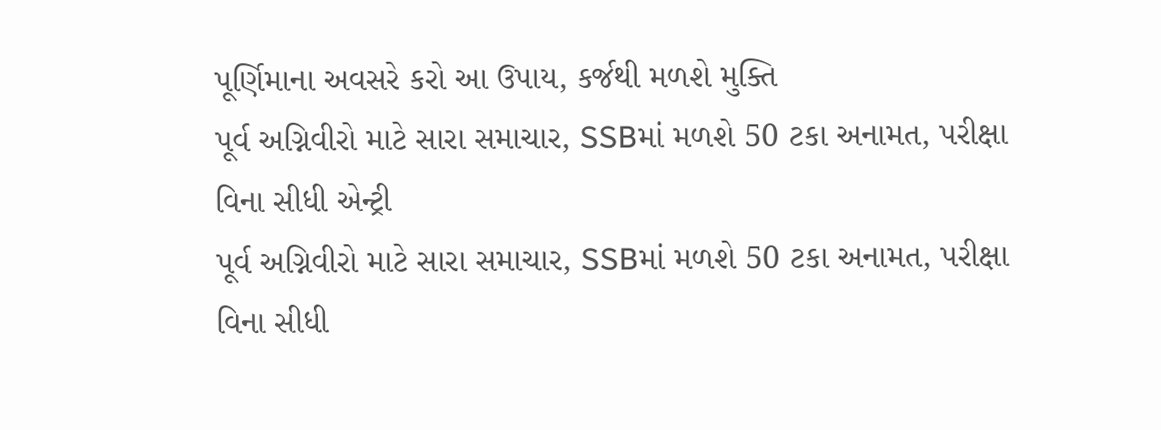પૂર્ણિમાના અવસરે કરો આ ઉપાય, કર્જથી મળશે મુક્તિ
પૂર્વ અગ્નિવીરો માટે સારા સમાચાર, SSBમાં મળશે 50 ટકા અનામત, પરીક્ષા વિના સીધી એન્ટ્રી
પૂર્વ અગ્નિવીરો માટે સારા સમાચાર, SSBમાં મળશે 50 ટકા અનામત, પરીક્ષા વિના સીધી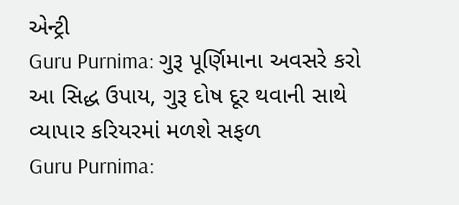એન્ટ્રી
Guru Purnima: ગુરૂ પૂર્ણિમાના અવસરે કરો આ સિદ્ધ ઉપાય, ગુરૂ દોષ દૂર થવાની સાથે વ્યાપાર કરિયરમાં મળશે સફળ
Guru Purnima: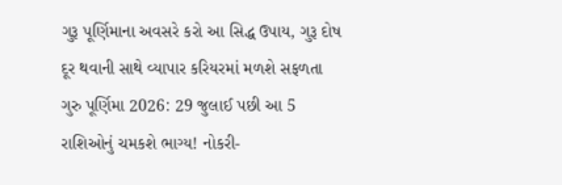ગુરૂ પૂર્ણિમાના અવસરે કરો આ સિદ્ધ ઉપાય, ગુરૂ દોષ દૂર થવાની સાથે વ્યાપાર કરિયરમાં મળશે સફળતા
ગુરુ પૂર્ણિમા 2026: 29 જુલાઈ પછી આ 5 રાશિઓનું ચમકશે ભાગ્ય! નોકરી-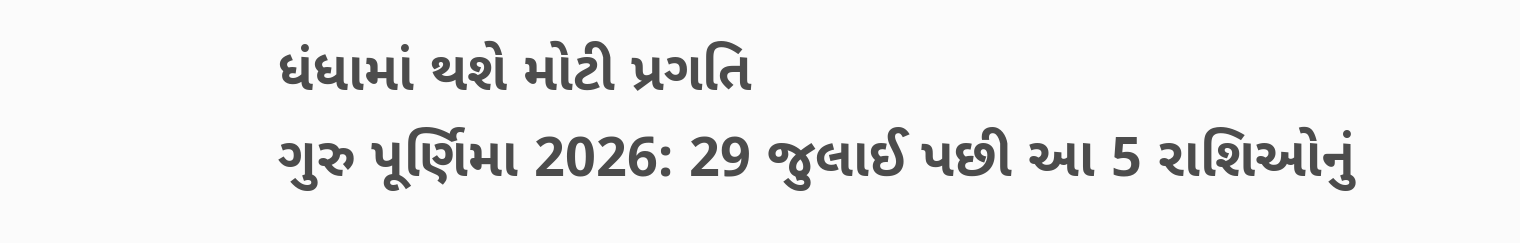ધંધામાં થશે મોટી પ્રગતિ
ગુરુ પૂર્ણિમા 2026: 29 જુલાઈ પછી આ 5 રાશિઓનું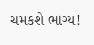ચમકશે ભાગ્ય!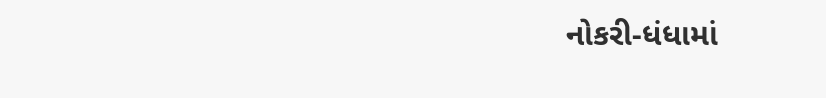નોકરી-ધંધામાં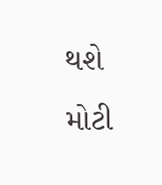થશે મોટી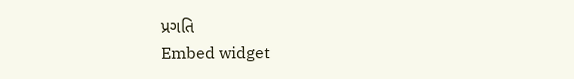પ્રગતિ
Embed widget